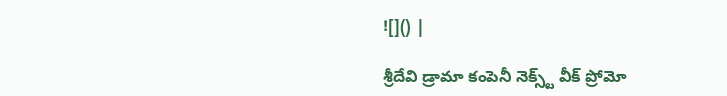![]() |

శ్రీదేవి డ్రామా కంపెనీ నెక్స్ట్ వీక్ ప్రోమో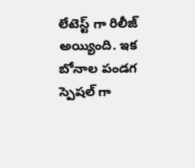లేటెస్ట్ గా రిలీజ్ అయ్యింది. ఇక బోనాల పండగ స్పెషల్ గా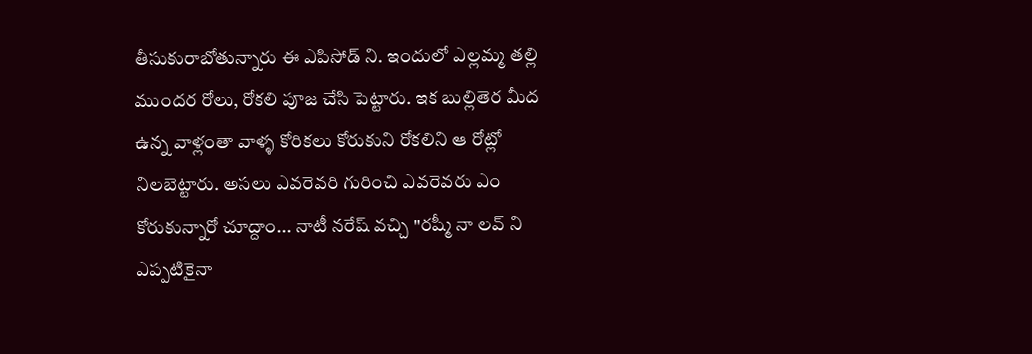తీసుకురాబోతున్నారు ఈ ఎపిసోడ్ ని. ఇందులో ఎల్లమ్మ తల్లి ముందర రోలు, రోకలి పూజ చేసి పెట్టారు. ఇక బుల్లితెర మీద ఉన్న వాళ్లంతా వాళ్ళ కోరికలు కోరుకుని రోకలిని ఆ రోట్లో నిలబెట్టారు. అసలు ఎవరెవరి గురించి ఎవరెవరు ఎం కోరుకున్నారో చూద్దాం... నాటీ నరేష్ వచ్చి "రష్మీ నా లవ్ ని ఎప్పటికైనా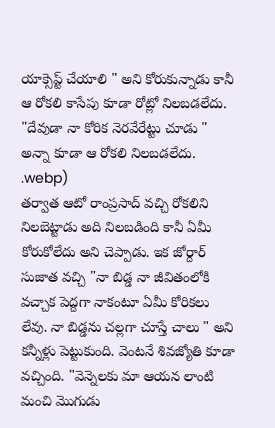యాక్సెప్ట్ చేయాలి " అని కోరుకున్నాడు కానీ ఆ రోకలి కాసేపు కూడా రోట్లో నిలబడలేదు. "దేవుడా నా కోరిక నెరవేరేట్టు చూడు " అన్నా కూడా ఆ రోకలి నిలబడలేదు.
.webp)
తర్వాత ఆటో రాంప్రసాద్ వచ్చి రోకలిని నిలబెట్టాడు అది నిలబడింది కానీ ఏమీ కోరుకోలేదు అని చెప్పాడు. ఇక జోర్దార్ సుజాత వచ్చి "నా బిడ్డ నా జీవితంలోకి వచ్చాక పెద్దగా నాకంటూ ఏమీ కోరికలు లేవు. నా బిడ్డను చల్లగా చూస్తే చాలు " అని కన్నీళ్లు పెట్టుకుంది. వెంటనే శివజ్యోతి కూడా వచ్చింది. "వెన్నెలకు మా ఆయన లాంటి మంచి మొగుడు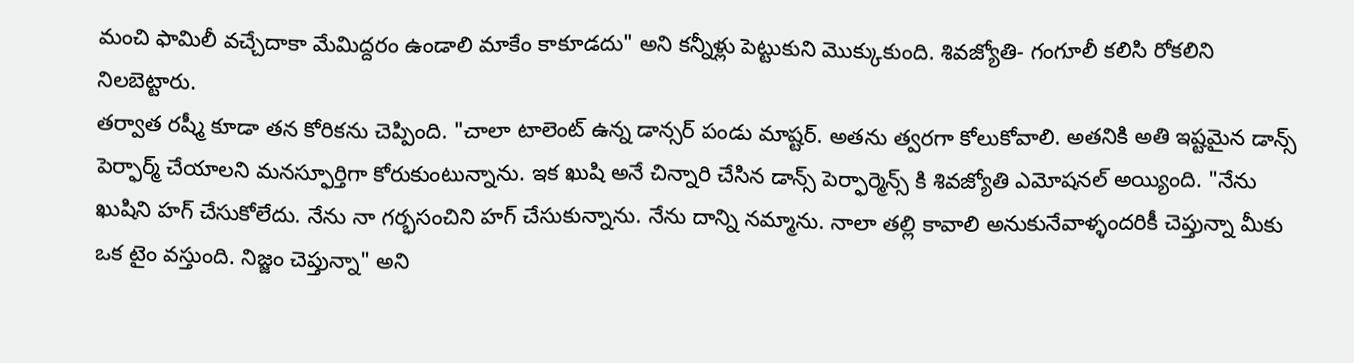మంచి ఫామిలీ వచ్చేదాకా మేమిద్దరం ఉండాలి మాకేం కాకూడదు" అని కన్నీళ్లు పెట్టుకుని మొక్కుకుంది. శివజ్యోతి- గంగూలీ కలిసి రోకలిని నిలబెట్టారు.
తర్వాత రష్మీ కూడా తన కోరికను చెప్పింది. "చాలా టాలెంట్ ఉన్న డాన్సర్ పండు మాష్టర్. అతను త్వరగా కోలుకోవాలి. అతనికి అతి ఇష్టమైన డాన్స్ పెర్ఫార్మ్ చేయాలని మనస్ఫూర్తిగా కోరుకుంటున్నాను. ఇక ఖుషి అనే చిన్నారి చేసిన డాన్స్ పెర్ఫార్మెన్స్ కి శివజ్యోతి ఎమోషనల్ అయ్యింది. "నేను ఖుషిని హగ్ చేసుకోలేదు. నేను నా గర్భసంచిని హగ్ చేసుకున్నాను. నేను దాన్ని నమ్మాను. నాలా తల్లి కావాలి అనుకునేవాళ్ళందరికీ చెప్తున్నా మీకు ఒక టైం వస్తుంది. నిజ్జం చెప్తున్నా" అని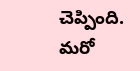చెప్పింది. మరో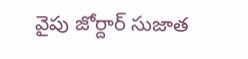వైపు జోర్దార్ సుజాత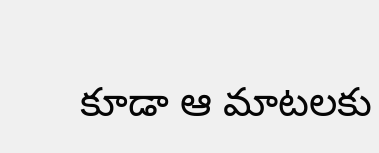కూడా ఆ మాటలకు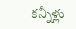కన్నీళ్లు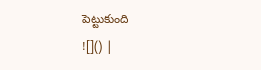పెట్టుకుంది
![]() |